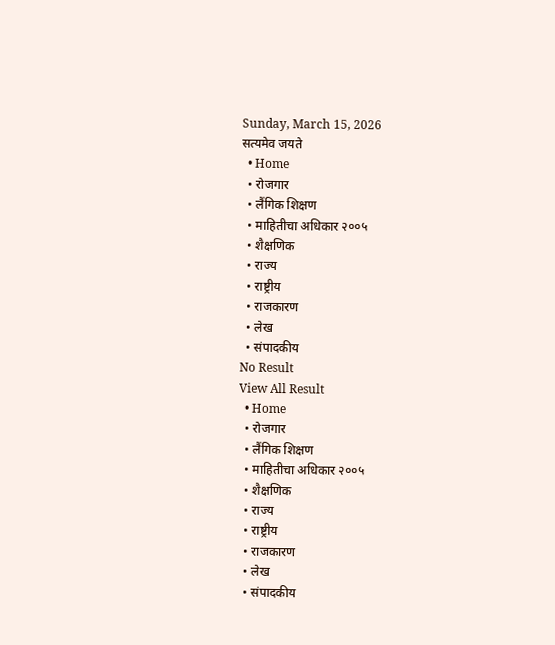Sunday, March 15, 2026
सत्यमेव जयते
  • Home
  • रोजगार
  • लैंगिक शिक्षण
  • माहितीचा अधिकार २००५
  • शैक्षणिक
  • राज्य
  • राष्ट्रीय
  • राजकारण
  • लेख
  • संपादकीय
No Result
View All Result
  • Home
  • रोजगार
  • लैंगिक शिक्षण
  • माहितीचा अधिकार २००५
  • शैक्षणिक
  • राज्य
  • राष्ट्रीय
  • राजकारण
  • लेख
  • संपादकीय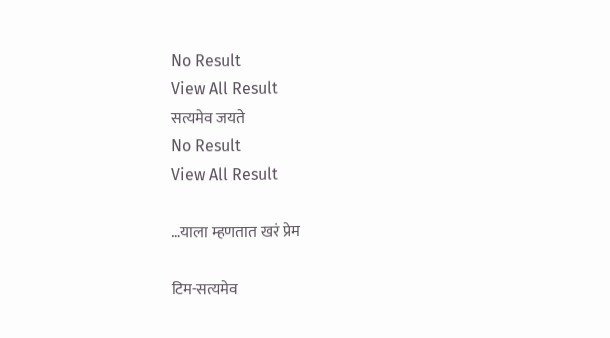No Result
View All Result
सत्यमेव जयते
No Result
View All Result

…याला म्हणतात खरं प्रेम

टिम-सत्यमेव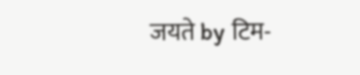जयते by टिम-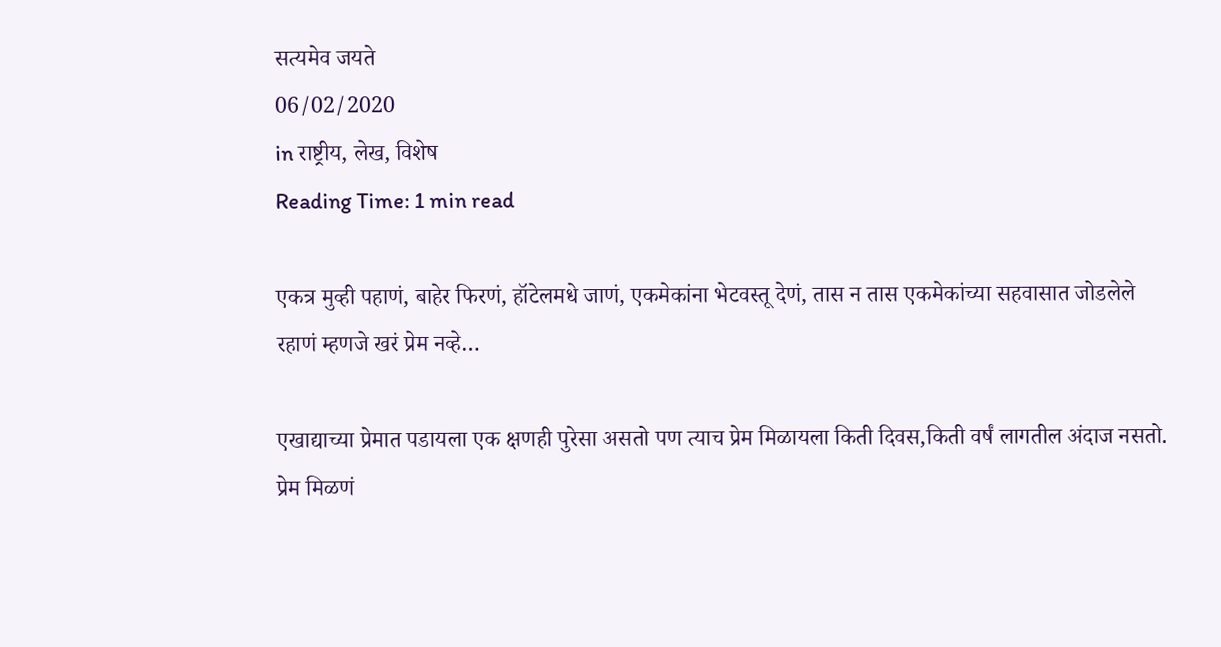सत्यमेव जयते
06/02/2020
in राष्ट्रीय, लेख, विशेष
Reading Time: 1 min read

एकत्र मुव्ही पहाणं, बाहेर फिरणं, हॉटेलमधे जाणं, एकमेकांना भेटवस्तू देणं, तास न तास एकमेकांच्या सहवासात जोडलेले रहाणं म्हणजे खरं प्रेम नव्हे…

एखाद्याच्या प्रेमात पडायला एक क्षणही पुरेसा असतो पण त्याच प्रेम मिळायला किती दिवस,किती वर्षं लागतील अंदाज नसतो. प्रेम मिळणं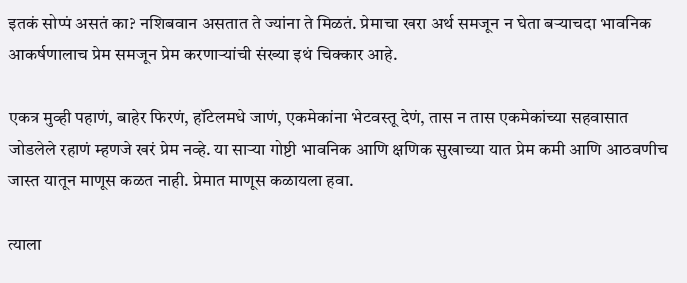इतकं सोप्पं असतं का? नशिबवान असतात ते ज्यांना ते मिळतं. प्रेमाचा खरा अर्थ समजून न घेता बऱ्याचदा भावनिक आकर्षणालाच प्रेम समजून प्रेम करणाऱ्यांची संख्या इथं चिक्कार आहे.

एकत्र मुव्ही पहाणं, बाहेर फिरणं, हॉटेलमधे जाणं, एकमेकांना भेटवस्तू देणं, तास न तास एकमेकांच्या सहवासात जोडलेले रहाणं म्हणजे खरं प्रेम नव्हे. या साऱ्या गोष्टी भावनिक आणि क्षणिक सुखाच्या यात प्रेम कमी आणि आठवणीच जास्त यातून माणूस कळत नाही. प्रेमात माणूस कळायला हवा.

त्याला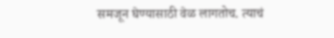समजून घेण्यासाठी वेळ लागतोच. त्याचं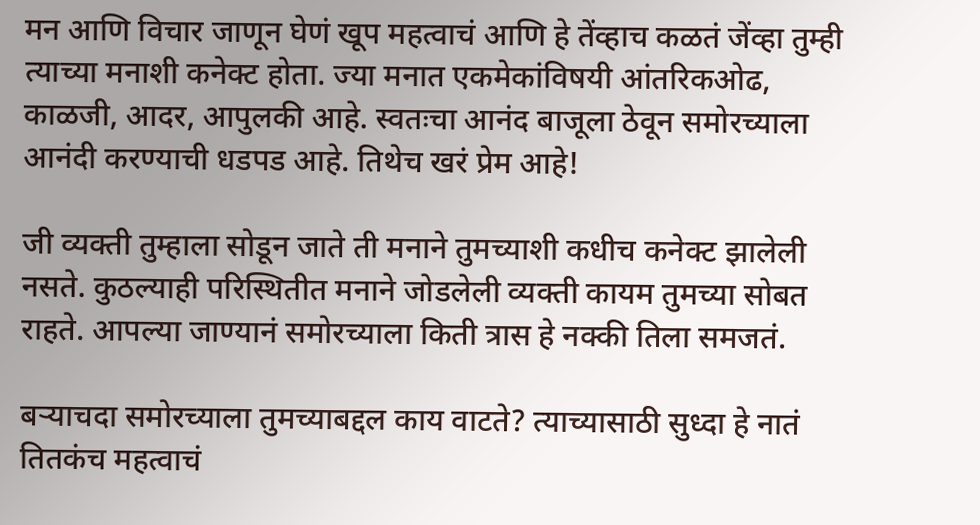मन आणि विचार जाणून घेणं खूप महत्वाचं आणि हे तेंव्हाच कळतं जेंव्हा तुम्ही त्याच्या मनाशी कनेक्ट होता. ज्या मनात एकमेकांविषयी आंतरिकओढ, काळजी, आदर, आपुलकी आहे. स्वतःचा आनंद बाजूला ठेवून समोरच्याला आनंदी करण्याची धडपड आहे. तिथेच खरं प्रेम आहे!

जी व्यक्ती तुम्हाला सोडून जाते ती मनाने तुमच्याशी कधीच कनेक्ट झालेली नसते. कुठल्याही परिस्थितीत मनाने जोडलेली व्यक्ती कायम तुमच्या सोबत राहते. आपल्या जाण्यानं समोरच्याला किती त्रास हे नक्की तिला समजतं.

बऱ्याचदा समोरच्याला तुमच्याबद्दल काय वाटते? त्याच्यासाठी सुध्दा हे नातं तितकंच महत्वाचं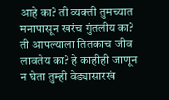आहे का? ती व्यक्ती तुमच्यात मनापासून खरंच गुंतलीय का? ती आपल्याला तितकाच जीव लावतेय का? हे काहीही जाणून न घेता तुम्ही वेड्यासारखं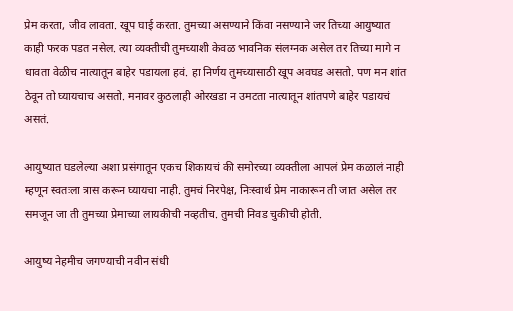प्रेम करता, जीव लावता. खूप घाई करता. तुमच्या असण्याने किंवा नसण्याने जर तिच्या आयुष्यात काही फरक पडत नसेल. त्या व्यक्तीची तुमच्याशी केवळ भावनिक संलग्नक असेल तर तिच्या मागे न धावता वेळीच नात्यातून बाहेर पडायला हवं. हा निर्णय तुमच्यासाठी खूप अवघड असतो. पण मन शांत ठेवून तो घ्यायचाच असतो. मनावर कुठलाही ओरखडा न उमटता नात्यातून शांतपणे बाहेर पडायचं असतं.

आयुष्यात घडलेल्या अशा प्रसंगातून एकच शिकायचं की समोरच्या व्यक्तीला आपलं प्रेम कळालं नाही म्हणून स्वतःला त्रास करून घ्यायचा नाही. तुमचं निरपेक्ष, निःस्वार्थ प्रेम नाकारून ती जात असेल तर समजून जा ती तुमच्या प्रेमाच्या लायकीची नव्हतीच. तुमची निवड चुकीची होती.

आयुष्य नेहमीच जगण्याची नवीन संधी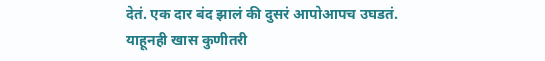देतं. एक दार बंद झालं की दुसरं आपोआपच उघडतं. याहूनही खास कुणीतरी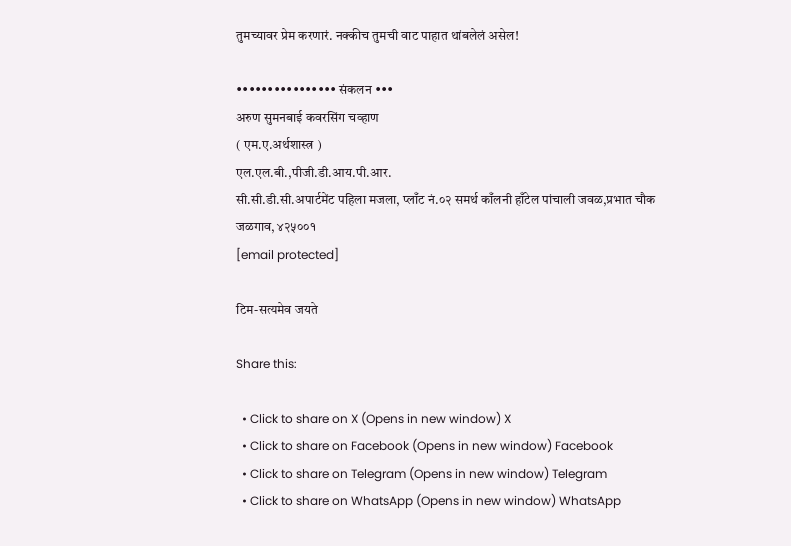तुमच्यावर प्रेम करणारं. नक्कीच तुमची वाट पाहात थांबलेलं असेल!

•••••••••••••••• संकलन •••
अरुण सुमनबाई कवरसिंग चव्हाण
( एम.ए.अर्थशास्त्र )
एल.एल.बी.,पीजी.डी.आय.पी.आर.
सी.सी.डी.सी.अपार्टमेंट पहिला मजला, प्लाँट नं.०२ समर्थ काँलनी हाँटेल पांचाली जवळ,प्रभात चौक जळगाव, ४२५००१
[email protected]

टिम-सत्यमेव जयते

Share this:

  • Click to share on X (Opens in new window) X
  • Click to share on Facebook (Opens in new window) Facebook
  • Click to share on Telegram (Opens in new window) Telegram
  • Click to share on WhatsApp (Opens in new window) WhatsApp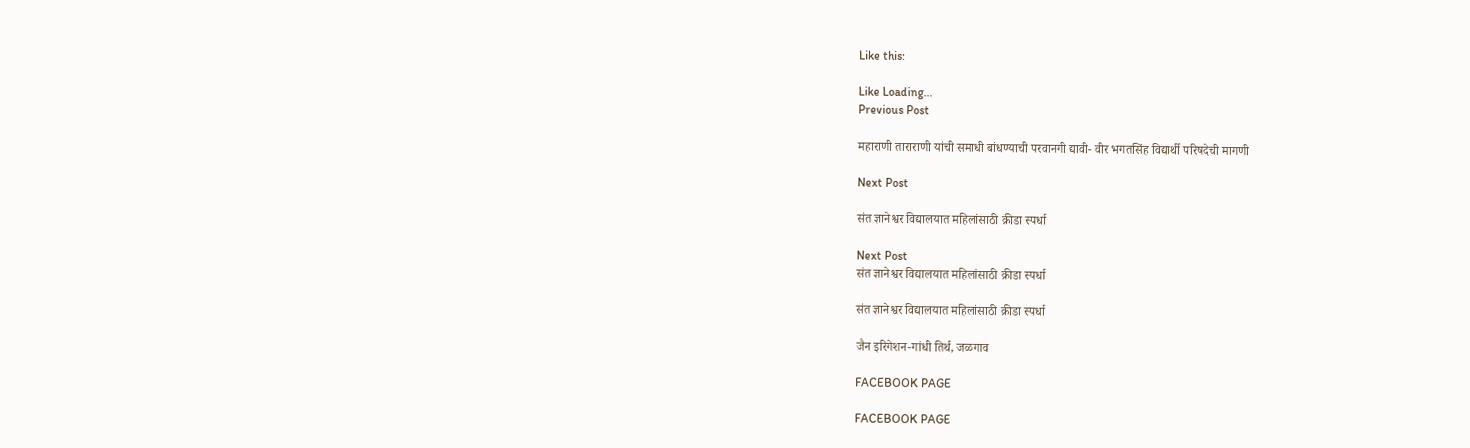Like this:

Like Loading...
Previous Post

महाराणी ताराराणी यांची समाधी बांधण्याची परवानगी द्यावी- वीर भगतसिंह विद्यार्थी परिषदेची मागणी

Next Post

संत ज्ञानेश्वर विद्यालयात महिलांसाठी क्रीडा स्पर्धा

Next Post
संत ज्ञानेश्वर विद्यालयात महिलांसाठी क्रीडा स्पर्धा

संत ज्ञानेश्वर विद्यालयात महिलांसाठी क्रीडा स्पर्धा

जैन इरिगेशन-गांधी तिर्थ, जळगाव

FACEBOOK PAGE

FACEBOOK PAGE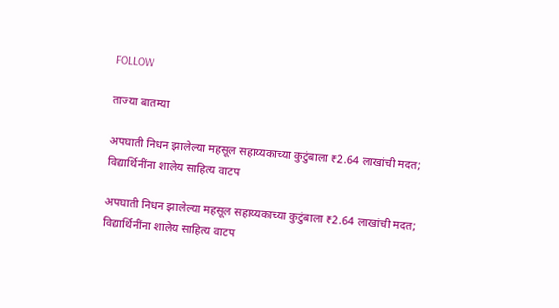FOLLOW

ताज्या बातम्या

अपघाती निधन झालेल्या महसूल सहाय्यकाच्या कुटुंबाला ₹2.64 लाखांची मदत; विद्यार्थिनींना शालेय साहित्य वाटप

अपघाती निधन झालेल्या महसूल सहाय्यकाच्या कुटुंबाला ₹2.64 लाखांची मदत; विद्यार्थिनींना शालेय साहित्य वाटप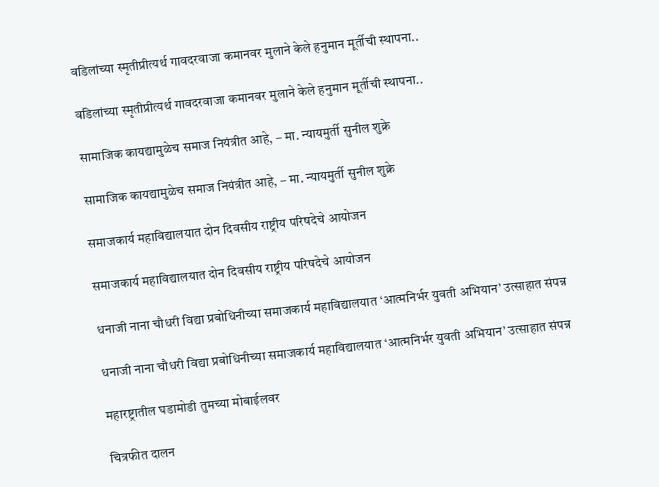वडिलांच्या स्मृतीप्रीत्यर्थ गावदरवाजा कमानवर मुलाने केले हनुमान मूर्तीची स्थापना..

वडिलांच्या स्मृतीप्रीत्यर्थ गावदरवाजा कमानवर मुलाने केले हनुमान मूर्तीची स्थापना..

सामाजिक कायद्यामुळेच समाज नियंत्रीत आहे, – मा. न्यायमुर्ती सुनील शुक्रे

सामाजिक कायद्यामुळेच समाज नियंत्रीत आहे, – मा. न्यायमुर्ती सुनील शुक्रे

समाजकार्य महाविद्यालयात दोन दिवसीय राष्ट्रीय परिषदेचे आयोजन

समाजकार्य महाविद्यालयात दोन दिवसीय राष्ट्रीय परिषदेचे आयोजन

धनाजी नाना चौधरी विद्या प्रबोधिनीच्या समाजकार्य महाविद्यालयात ‘आत्मनिर्भर युवती अभियान’ उत्साहात संपन्न

धनाजी नाना चौधरी विद्या प्रबोधिनीच्या समाजकार्य महाविद्यालयात ‘आत्मनिर्भर युवती अभियान’ उत्साहात संपन्न

महारष्ट्रातील घडामोडी तुमच्या मोबाईलवर

चित्रफीत दालन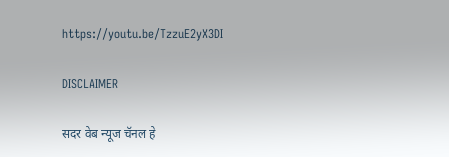https://youtu.be/TzzuE2yX3DI

DISCLAIMER

सदर वेब न्यूज चॅनल हे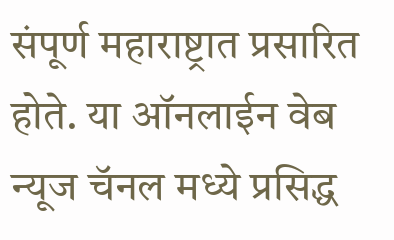संपूर्ण महाराष्ट्रात प्रसारित होते. या ऑनलाईन वेब न्यूज चॅनल मध्ये प्रसिद्ध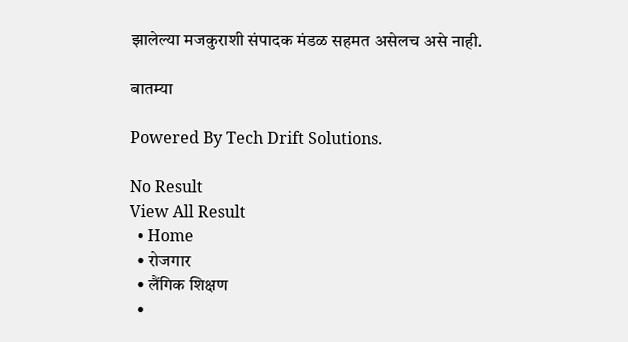झालेल्या मजकुराशी संपादक मंडळ सहमत असेलच असे नाही.

बातम्या

Powered By Tech Drift Solutions.

No Result
View All Result
  • Home
  • रोजगार
  • लैंगिक शिक्षण
  •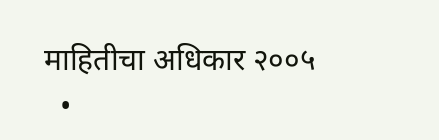माहितीचा अधिकार २००५
  •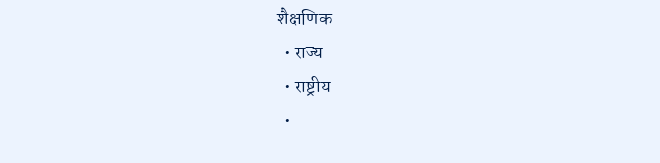शैक्षणिक
  • राज्य
  • राष्ट्रीय
  •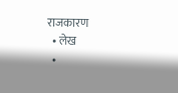राजकारण
  • लेख
  •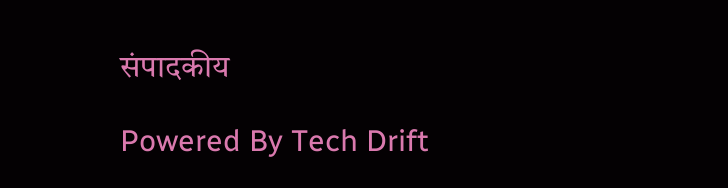संपादकीय

Powered By Tech Drift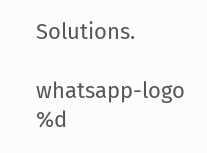Solutions.

whatsapp-logo
%d